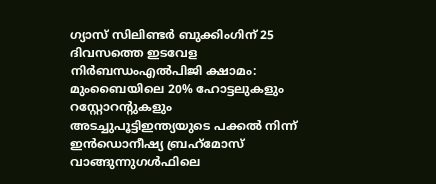ഗ്യാസ് സിലിണ്ടർ ബുക്കിംഗിന് 25 ദിവസത്തെ ഇടവേള നിർബന്ധംഎൽപിജി ക്ഷാമം: മുംബൈയിലെ 20% ഹോട്ടലുകളും റസ്റ്റോറന്റുകളും അടച്ചുപൂട്ടിഇന്ത്യയുടെ പക്കൽ നിന്ന് ഇൻഡൊനീഷ്യ ബ്രഹ്‌മോസ് വാങ്ങുന്നുഗള്‍ഫിലെ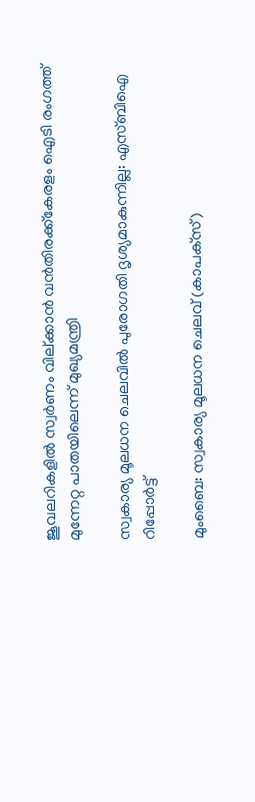ജൂവലറികളില്‍ സ്വര്‍ണം വില്ക്കാന്‍ വന്‍തിരക്ക്കേരളം ഐടി രംഗത്ത് മുന്നേറ്റ പാതയിലെന്ന് മുഖ്യമന്ത്രി

സ്വകാര്യ മൂലധന ചെലവില്‍ പുരോഗതി ദൃശ്യമാകുന്നില്ല: എസ്ബിഐ റിപ്പോര്‍ട്ട്

മുംബൈ: സ്വകാര്യ മൂലധന ചെലവ് (കാപക്‌സ്)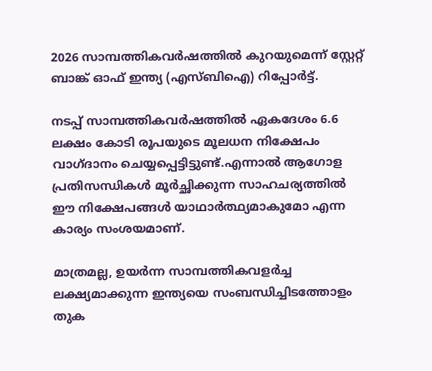2026 സാമ്പത്തികവര്‍ഷത്തില്‍ കുറയുമെന്ന് സ്റ്റേറ്റ് ബാങ്ക് ഓഫ് ഇന്ത്യ (എസ്ബിഐ) റിപ്പോര്‍ട്ട്.

നടപ്പ് സാമ്പത്തികവര്‍ഷത്തില്‍ ഏകദേശം 6.6 ലക്ഷം കോടി രൂപയുടെ മൂലധന നിക്ഷേപം വാഗ്ദാനം ചെയ്യപ്പെട്ടിട്ടുണ്ട്.എന്നാല്‍ ആഗോള പ്രതിസന്ധികള്‍ മൂര്‍ച്ഛിക്കുന്ന സാഹചര്യത്തില്‍ ഈ നിക്ഷേപങ്ങള്‍ യാഥാര്‍ത്ഥ്യമാകുമോ എന്ന കാര്യം സംശയമാണ്.

മാത്രമല്ല, ഉയര്‍ന്ന സാമ്പത്തികവളര്‍ച്ച ലക്ഷ്യമാക്കുന്ന ഇന്ത്യയെ സംബന്ധിച്ചിടത്തോളം തുക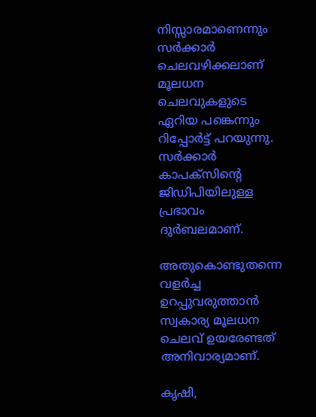നിസ്സാരമാണെന്നും സര്‍ക്കാര്‍ ചെലവഴിക്കലാണ് മൂലധന ചെലവുകളുടെ ഏറിയ പങ്കെന്നും റിപ്പോര്‍ട്ട് പറയുന്നു. സര്‍ക്കാര്‍ കാപക്‌സിന്റെ ജിഡിപിയിലുള്ള പ്രഭാവം ദുര്‍ബലമാണ്.

അതുകൊണ്ടുതന്നെ വളര്‍ച്ച ഉറപ്പുവരുത്താന്‍ സ്വകാര്യ മൂലധന ചെലവ് ഉയരേണ്ടത് അനിവാര്യമാണ്.

കൃഷി,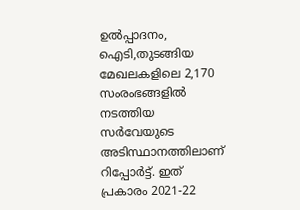ഉല്‍പ്പാദനം, ഐടി,തുടങ്ങിയ മേഖലകളിലെ 2,170 സംരംഭങ്ങളില്‍ നടത്തിയ സര്‍വേയുടെ അടിസ്ഥാനത്തിലാണ് റിപ്പോര്‍ട്ട്. ഇത് പ്രകാരം 2021-22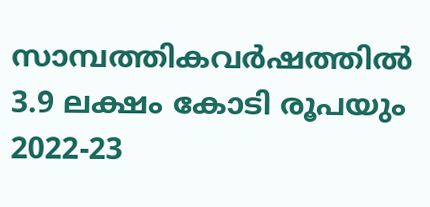സാമ്പത്തികവര്‍ഷത്തില്‍ 3.9 ലക്ഷം കോടി രൂപയും 2022-23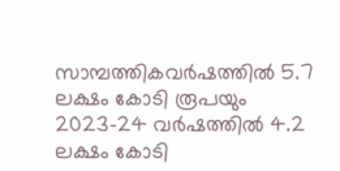സാമ്പത്തികവര്‍ഷത്തില്‍ 5.7 ലക്ഷം കോടി രൂപയും 2023-24 വര്‍ഷത്തില്‍ 4.2 ലക്ഷം കോടി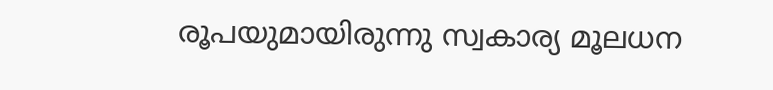രൂപയുമായിരുന്നു സ്വകാര്യ മൂലധന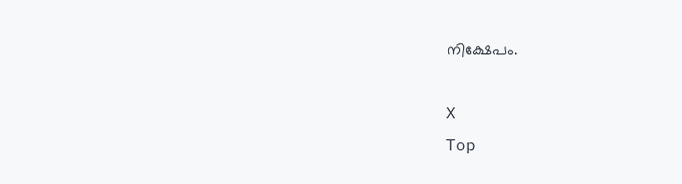നിക്ഷേപം.

X
Top